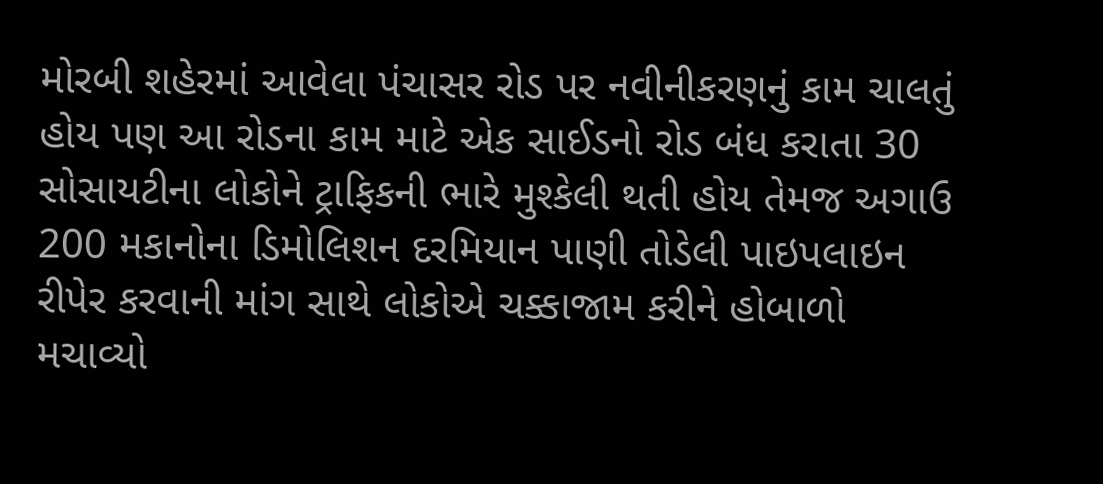મોરબી શહેરમાં આવેલા પંચાસર રોડ પર નવીનીકરણનું કામ ચાલતું હોય પણ આ રોડના કામ માટે એક સાઈડનો રોડ બંધ કરાતા 30 સોસાયટીના લોકોને ટ્રાફિકની ભારે મુશ્કેલી થતી હોય તેમજ અગાઉ 200 મકાનોના ડિમોલિશન દરમિયાન પાણી તોડેલી પાઇપલાઇન રીપેર કરવાની માંગ સાથે લોકોએ ચક્કાજામ કરીને હોબાળો મચાવ્યો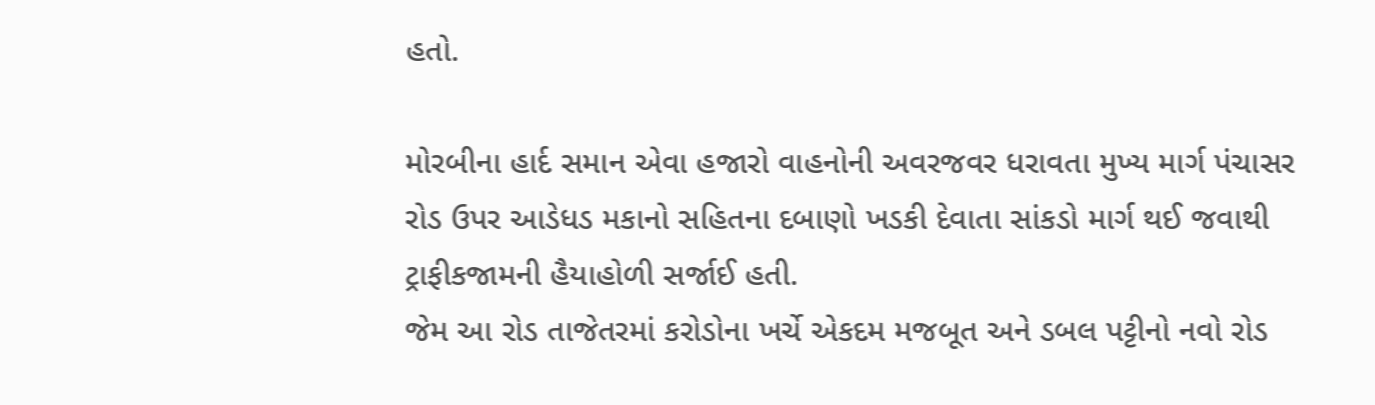હતો.

મોરબીના હાર્દ સમાન એવા હજારો વાહનોની અવરજવર ધરાવતા મુખ્ય માર્ગ પંચાસર રોડ ઉપર આડેધડ મકાનો સહિતના દબાણો ખડકી દેવાતા સાંકડો માર્ગ થઈ જવાથી ટ્રાફીકજામની હૈયાહોળી સર્જાઈ હતી.
જેમ આ રોડ તાજેતરમાં કરોડોના ખર્ચે એકદમ મજબૂત અને ડબલ પટ્ટીનો નવો રોડ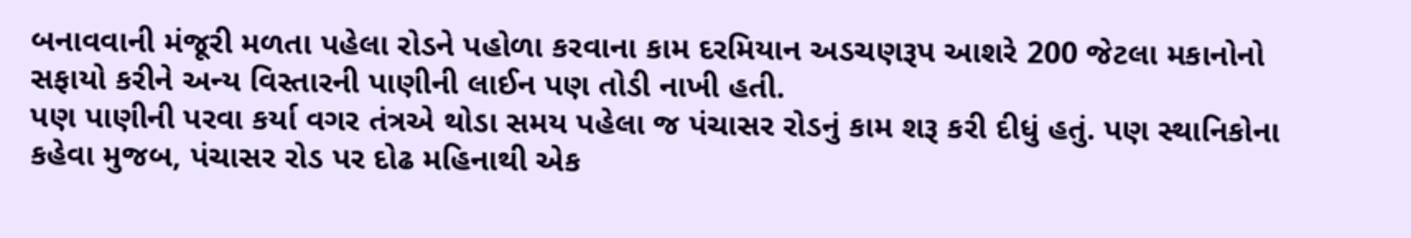બનાવવાની મંજૂરી મળતા પહેલા રોડને પહોળા કરવાના કામ દરમિયાન અડચણરૂપ આશરે 200 જેટલા મકાનોનો સફાયો કરીને અન્ય વિસ્તારની પાણીની લાઈન પણ તોડી નાખી હતી.
પણ પાણીની પરવા કર્યા વગર તંત્રએ થોડા સમય પહેલા જ પંચાસર રોડનું કામ શરૂ કરી દીધું હતું. પણ સ્થાનિકોના કહેવા મુજબ, પંચાસર રોડ પર દોઢ મહિનાથી એક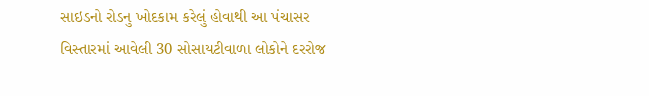સાઇડનો રોડનુ ખોદકામ કરેલું હોવાથી આ પંચાસર વિસ્તારમાં આવેલી 30 સોસાયટીવાળા લોકોને દરરોજ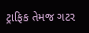ટ્રાફિક તેમજ ગટર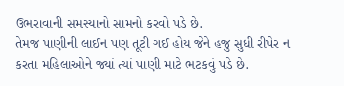ઉભરાવાની સમસ્યાનો સામનો કરવો પડે છે.
તેમજ પાણીની લાઈન પણ તૂટી ગઈ હોય જેને હજુ સુધી રીપેર ન કરતા મહિલાઓને જ્યાં ત્યાં પાણી માટે ભટકવું પડે છે.